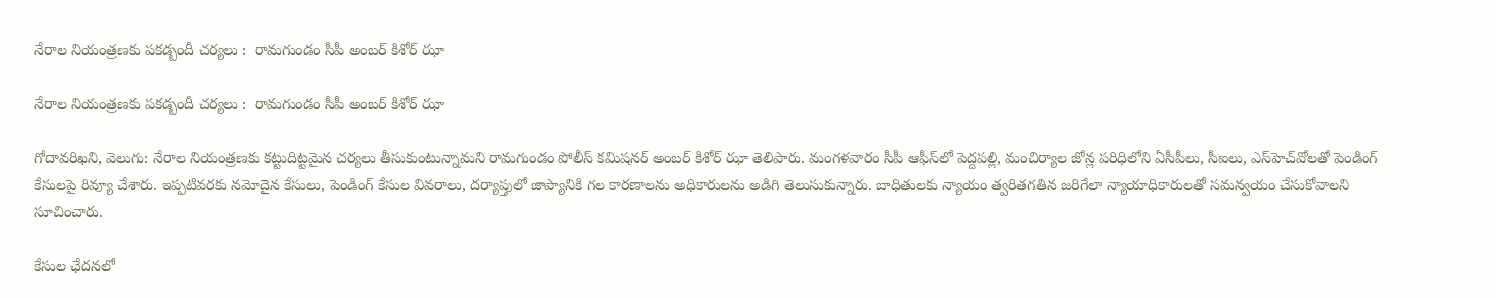నేరాల నియంత్రణకు పకడ్బందీ చర్యలు :  రామగుండం సీపీ అంబర్ కిశోర్‌‌‌‌‌‌‌‌ ఝా

నేరాల నియంత్రణకు పకడ్బందీ చర్యలు :  రామగుండం సీపీ అంబర్ కిశోర్‌‌‌‌‌‌‌‌ ఝా

గోదావరిఖని, వెలుగు: నేరాల నియంత్రణకు కట్టుదిట్టమైన చర్యలు తీసుకుంటున్నామని రామగుండం పోలీస్ కమిషనర్ అంబర్ కిశోర్‌‌‌‌‌‌‌‌ ఝా తెలిపారు. మంగళవారం సీపీ ఆఫీస్‌‌‌‌లో పెద్దపల్లి, మంచిర్యాల జోన్ల పరిధిలోని ఏసీపీలు, సీఐలు, ఎస్‌‌‌‌హెచ్‌‌‌‌వోలతో పెండింగ్ కేసులపై రివ్యూ చేశారు. ఇప్పటివరకు నమోదైన కేసులు, పెండింగ్‌‌‌‌ కేసుల వివరాలు, దర్యాప్తులో జాప్యానికి గల కారణాలను అధికారులను అడిగి తెలుసుకున్నారు. బాధితులకు న్యాయం త్వరితగతిన జరిగేలా న్యాయాధికారులతో సమన్వయం చేసుకోవాలని సూచించారు.

కేసుల ఛేదనలో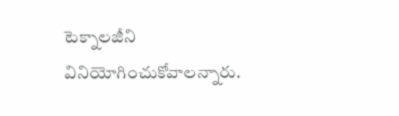టెక్నాలజీని వినియోగించుకోవాలన్నారు.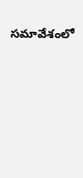సమావేశంలో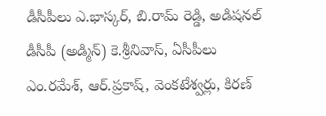డీసీపీలు ఎ.భాస్కర్, బి.రామ్ రెడ్డి, అడిషనల్ డీసీపీ (అడ్మిన్) కె.శ్రీనివాస్, ఏసీపీలు ఎం.రమేశ్‌‌‌‌, ఆర్.ప్రకాష్, వెంకటేశ్వర్లు, కిరణ్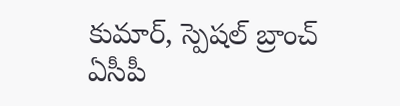కుమార్, స్పెషల్ బ్రాంచ్ ఏసీపీ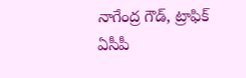నాగేంద్ర గౌడ్, ట్రాఫిక్ ఏసీపీ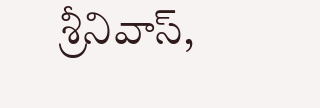శ్రీనివాస్,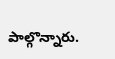పాల్గొన్నారు.